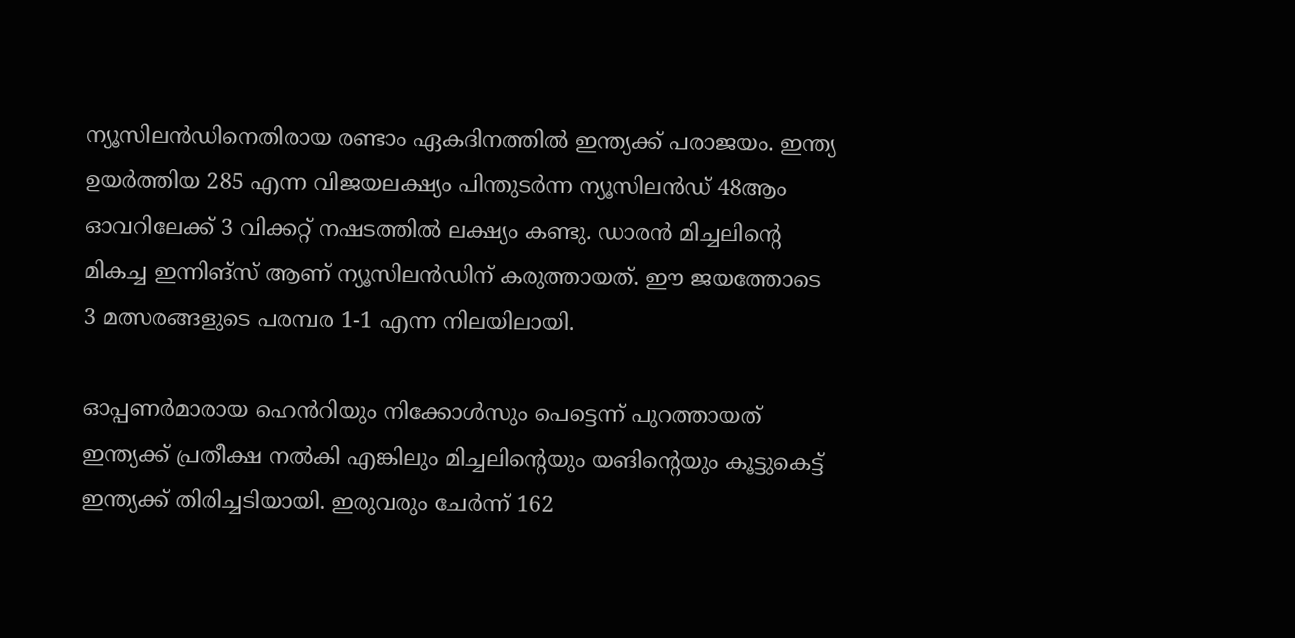ന്യൂസിലൻഡിനെതിരായ രണ്ടാം ഏകദിനത്തിൽ ഇന്ത്യക്ക് പരാജയം. ഇന്ത്യ ഉയർത്തിയ 285 എന്ന വിജയലക്ഷ്യം പിന്തുടർന്ന ന്യൂസിലൻഡ് 48ആം ഓവറിലേക്ക് 3 വിക്കറ്റ് നഷടത്തിൽ ലക്ഷ്യം കണ്ടു. ഡാരൻ മിച്ചലിന്റെ മികച്ച ഇന്നിങ്സ് ആണ് ന്യൂസിലൻഡിന് കരുത്തായത്. ഈ ജയത്തോടെ 3 മത്സരങ്ങളുടെ പരമ്പര 1-1 എന്ന നിലയിലായി.

ഓപ്പണർമാരായ ഹെൻറിയും നിക്കോൾസും പെട്ടെന്ന് പുറത്തായത് ഇന്ത്യക്ക് പ്രതീക്ഷ നൽകി എങ്കിലും മിച്ചലിന്റെയും യങിന്റെയും കൂട്ടുകെട്ട് ഇന്ത്യക്ക് തിരിച്ചടിയായി. ഇരുവരും ചേർന്ന് 162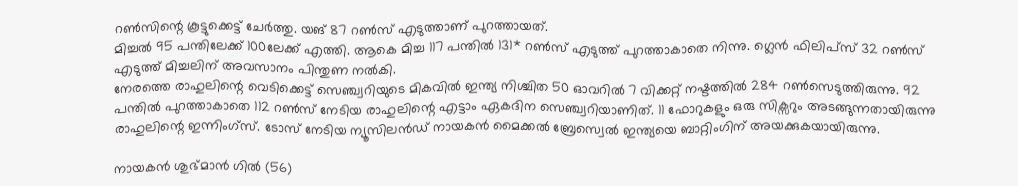റൺസിന്റെ കൂട്ടുക്കെട്ട് ചേർത്തു. യങ് 87 റൺസ് എടുത്താണ് പുറത്തായത്.
മിച്ചൽ 95 പന്തിലേക്ക് 100ലേക്ക് എത്തി. ആകെ മിച്ച 117 പന്തിൽ 131* റൺസ് എടുത്ത് പുറത്താകാതെ നിന്നു. ഗ്ലെൻ ഫിലിപ്സ് 32 റൺസ് എടുത്ത് മിച്ചലിന് അവസാനം പിന്തുണ നൽകി.
നേരത്തെ രാഹുലിന്റെ വെടിക്കെട്ട് സെഞ്ച്വറിയുടെ മികവിൽ ഇന്ത്യ നിശ്ചിത 50 ഓവറിൽ 7 വിക്കറ്റ് നഷ്ടത്തിൽ 284 റൺസെടുത്തിരുന്നു. 92 പന്തിൽ പുറത്താകാതെ 112 റൺസ് നേടിയ രാഹുലിന്റെ എട്ടാം ഏകദിന സെഞ്ച്വറിയാണിത്. 11 ഫോറുകളും ഒരു സിക്സറും അടങ്ങുന്നതായിരുന്നു രാഹുലിന്റെ ഇന്നിംഗ്സ്. ടോസ് നേടിയ ന്യൂസിലൻഡ് നായകൻ മൈക്കൽ ബ്രേസ്വെൽ ഇന്ത്യയെ ബാറ്റിംഗിന് അയക്കുകയായിരുന്നു.

നായകൻ ശുഭ്മാൻ ഗിൽ (56)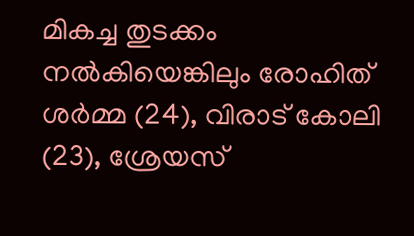മികച്ച തുടക്കം നൽകിയെങ്കിലും രോഹിത് ശർമ്മ (24), വിരാട് കോലി (23), ശ്രേയസ്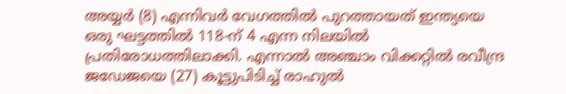അയ്യർ (8) എന്നിവർ വേഗത്തിൽ പുറത്തായത് ഇന്ത്യയെ ഒരു ഘട്ടത്തിൽ 118-ന് 4 എന്ന നിലയിൽ പ്രതിരോധത്തിലാക്കി. എന്നാൽ അഞ്ചാം വിക്കറ്റിൽ രവീന്ദ്ര ജഡേജയെ (27) കൂട്ടുപിടിച്ച് രാഹുൽ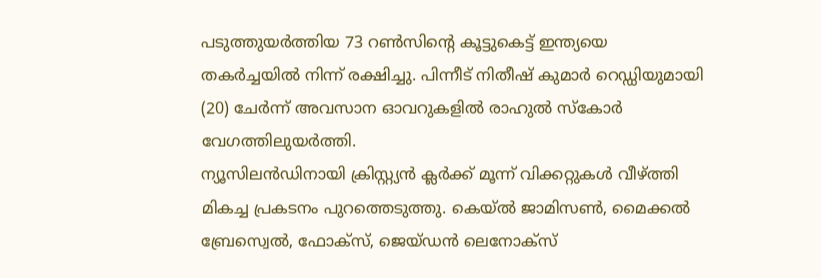പടുത്തുയർത്തിയ 73 റൺസിന്റെ കൂട്ടുകെട്ട് ഇന്ത്യയെ തകർച്ചയിൽ നിന്ന് രക്ഷിച്ചു. പിന്നീട് നിതീഷ് കുമാർ റെഡ്ഡിയുമായി (20) ചേർന്ന് അവസാന ഓവറുകളിൽ രാഹുൽ സ്കോർ വേഗത്തിലുയർത്തി.
ന്യൂസിലൻഡിനായി ക്രിസ്റ്റ്യൻ ക്ലർക്ക് മൂന്ന് വിക്കറ്റുകൾ വീഴ്ത്തി മികച്ച പ്രകടനം പുറത്തെടുത്തു. കെയ്ൽ ജാമിസൺ, മൈക്കൽ ബ്രേസ്വെൽ, ഫോക്സ്, ജെയ്ഡൻ ലെനോക്സ്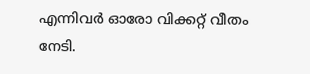എന്നിവർ ഓരോ വിക്കറ്റ് വീതം നേടി.